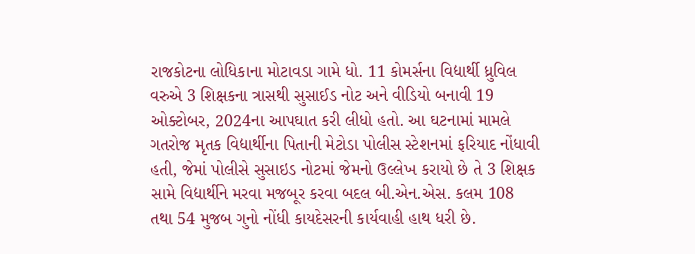રાજકોટના લોધિકાના મોટાવડા ગામે ધો. 11 કોમર્સના વિદ્યાર્થી ધ્રુવિલ વરુએ 3 શિક્ષકના ત્રાસથી સુસાઈડ નોટ અને વીડિયો બનાવી 19 ઓક્ટોબર, 2024ના આપઘાત કરી લીધો હતો. આ ઘટનામાં મામલે ગતરોજ મૃતક વિદ્યાર્થીના પિતાની મેટોડા પોલીસ સ્ટેશનમાં ફરિયાદ નોંધાવી હતી, જેમાં પોલીસે સુસાઇડ નોટમાં જેમનો ઉલ્લેખ કરાયો છે તે 3 શિક્ષક સામે વિદ્યાર્થીને મરવા મજબૂર કરવા બદલ બી.એન.એસ. કલમ 108 તથા 54 મુજબ ગુનો નોંધી કાયદેસરની કાર્યવાહી હાથ ધરી છે.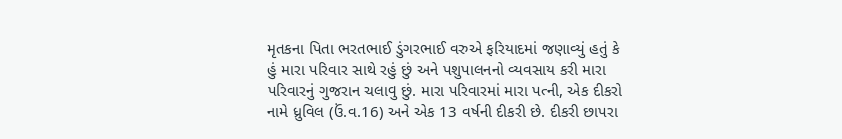મૃતકના પિતા ભરતભાઈ ડુંગરભાઈ વરુએ ફરિયાદમાં જણાવ્યું હતું કે હું મારા પરિવાર સાથે રહું છું અને પશુપાલનનો વ્યવસાય કરી મારા પરિવારનું ગુજરાન ચલાવુ છું. મારા પરિવારમાં મારા પત્ની, એક દીકરો નામે ધ્રુવિલ (ઉં.વ.16) અને એક 13 વર્ષની દીકરી છે. દીકરી છાપરા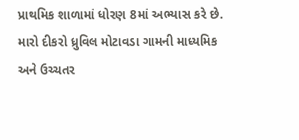પ્રાથમિક શાળામાં ધોરણ 8માં અભ્યાસ કરે છે. મારો દીકરો ધ્રુવિલ મોટાવડા ગામની માધ્યમિક અને ઉચ્ચતર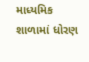માધ્યમિક શાળામાં ધોરણ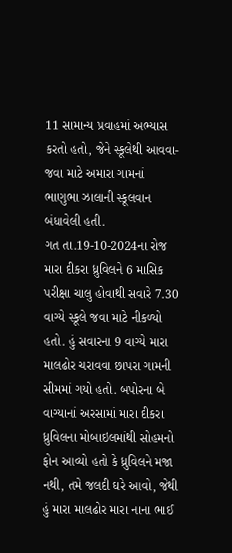11 સામાન્ય પ્રવાહમાં અભ્યાસ કરતો હતો, જેને સ્કૂલેથી આવવા-જવા માટે અમારા ગામનાં ભાણુભા ઝાલાની સ્કૂલવાન બંધાવેલી હતી.
ગત તા.19-10-2024ના રોજ મારા દીકરા ધ્રુવિલને 6 માસિક પરીક્ષા ચાલુ હોવાથી સવારે 7.30 વાગ્યે સ્કૂલે જવા માટે નીકળ્યો હતો. હું સવારના 9 વાગ્યે મારા માલઢોર ચરાવવા છાપરા ગામની સીમમાં ગયો હતો. બપોરના બે વાગ્યાનાં અરસામાં મારા દીકરા ધ્રુવિલના મોબાઇલમાંથી સોહમનો ફોન આવ્યો હતો કે ધ્રુવિલને મજા નથી, તમે જલદી ઘરે આવો, જેથી હું મારા માલઢોર મારા નાના ભાઈ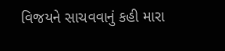વિજયને સાચવવાનું કહી મારા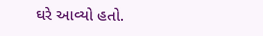ઘરે આવ્યો હતો.